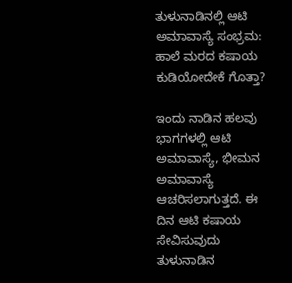ತುಳುನಾಡಿನಲ್ಲಿ ಆಟಿ ಅಮಾವಾಸ್ಯೆ ಸಂಭ್ರಮ: ಹಾಲೆ ಮರದ ಕಷಾಯ ಕುಡಿಯೋದೇಕೆ ಗೊತ್ತಾ?

ಇಂದು ನಾಡಿನ ಹಲವು ಭಾಗಗಳಲ್ಲಿ ಆಟಿ ಅಮಾವಾಸ್ಯೆ, ಭೀಮನ ಅಮಾವಾಸ್ಯೆ ಆಚರಿಸಲಾಗುತ್ತದೆ. ಈ ದಿನ ಆಟಿ ಕಷಾಯ ಸೇವಿಸುವುದು ತುಳುನಾಡಿನ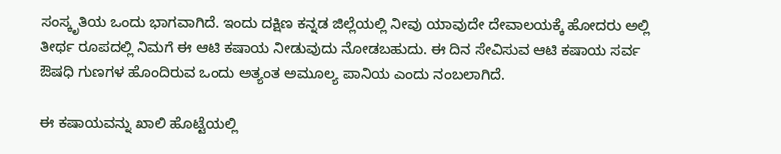ಸಂಸ್ಕೃತಿಯ ಒಂದು ಭಾಗವಾಗಿದೆ. ಇಂದು ದಕ್ಷಿಣ ಕನ್ನಡ ಜಿಲ್ಲೆಯಲ್ಲಿ ನೀವು ಯಾವುದೇ ದೇವಾಲಯಕ್ಕೆ ಹೋದರು ಅಲ್ಲಿ ತೀರ್ಥ ರೂಪದಲ್ಲಿ ನಿಮಗೆ ಈ ಆಟಿ ಕಷಾಯ ನೀಡುವುದು ನೋಡಬಹುದು. ಈ ದಿನ ಸೇವಿಸುವ ಆಟಿ ಕಷಾಯ ಸರ್ವ ಔಷಧಿ ಗುಣಗಳ ಹೊಂದಿರುವ ಒಂದು ಅತ್ಯಂತ ಅಮೂಲ್ಯ ಪಾನಿಯ ಎಂದು ನಂಬಲಾಗಿದೆ.

ಈ ಕಷಾಯವನ್ನು ಖಾಲಿ ಹೊಟ್ಟೆಯಲ್ಲಿ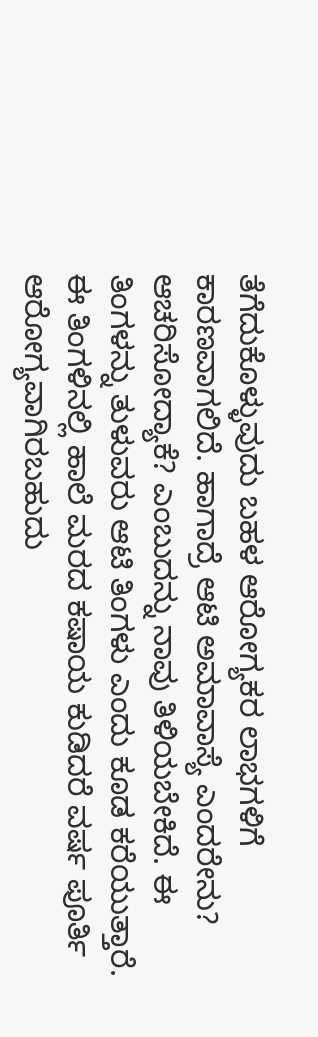ತೆಗೆದುಕೊಳ್ಳುವುದು ಬಹಳ ಆರೋಗ್ಯಕರ ಲಾಭಗಳಿಗೆ ಕಾರಣವಾಗಲಿದೆ. ಹಾಗಾದ್ರೆ ಆಟಿ ಅಮಾವಾಸ್ಯೆ ಎಂದರೇನು? ಆಚರಿಸೋದ್ಯಾಕೆ? ಎಂಬುದನ್ನು ನಾವು ತಿಳಿಯಬೇಕಿದೆ. ಈ ತಿಂಗಳನ್ನು ತುಳುವರು ಆಟಿ ತಿಂಗಳು ಎಂದು ಕೂಡ ಕರೆಯುತ್ತಾರೆ. ಈ ತಿಂಗಳಿನಲ್ಲಿ ಹಾಲೆ ಮರದ ಕಷಾಯ ಕುಡಿದರೆ ವರ್ಷ ಪೂರ್ತಿ ಆರೋಗ್ಯವಾಗಿರಬಹುದು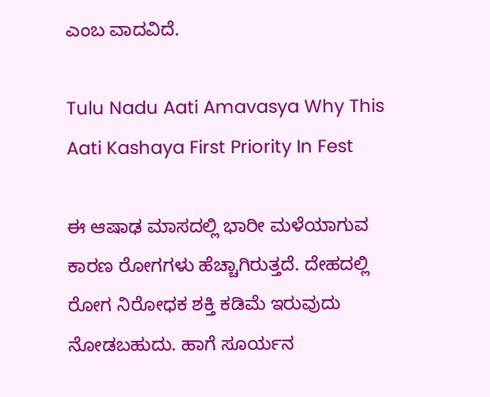ಎಂಬ ವಾದವಿದೆ.

Tulu Nadu Aati Amavasya Why This Aati Kashaya First Priority In Fest

ಈ ಆಷಾಢ ಮಾಸದಲ್ಲಿ ಭಾರೀ ಮಳೆಯಾಗುವ ಕಾರಣ ರೋಗಗಳು ಹೆಚ್ಚಾಗಿರುತ್ತದೆ. ದೇಹದಲ್ಲಿ ರೋಗ ನಿರೋಧಕ ಶಕ್ತಿ ಕಡಿಮೆ ಇರುವುದು ನೋಡಬಹುದು. ಹಾಗೆ ಸೂರ್ಯನ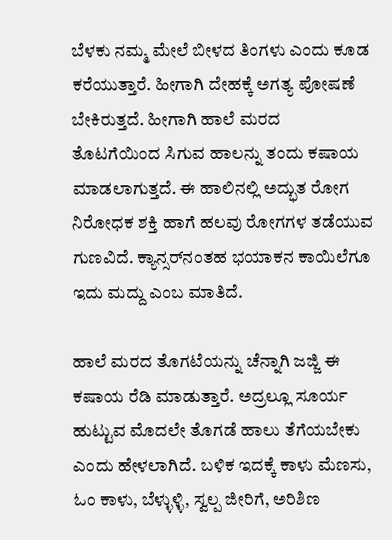ಬೆಳಕು ನಮ್ಮ ಮೇಲೆ ಬೀಳದ ತಿಂಗಳು ಎಂದು ಕೂಡ ಕರೆಯುತ್ತಾರೆ. ಹೀಗಾಗಿ ದೇಹಕ್ಕೆ ಅಗತ್ಯ ಪೋಷಣೆ ಬೇಕಿರುತ್ತದೆ. ಹೀಗಾಗಿ ಹಾಲೆ ಮರದ ತೊಟಗೆಯಿಂದ ಸಿಗುವ ಹಾಲನ್ನು ತಂದು ಕಷಾಯ ಮಾಡಲಾಗುತ್ತದೆ. ಈ ಹಾಲಿನಲ್ಲಿ ಅದ್ಭುತ ರೋಗ ನಿರೋಧಕ ಶಕ್ತಿ ಹಾಗೆ ಹಲವು ರೋಗಗಳ ತಡೆಯುವ ಗುಣವಿದೆ. ಕ್ಯಾನ್ಸರ್‌ನಂತಹ ಭಯಾಕನ ಕಾಯಿಲೆಗೂ ಇದು ಮದ್ದು ಎಂಬ ಮಾತಿದೆ.

ಹಾಲೆ ಮರದ ತೊಗಟೆಯನ್ನು ಚೆನ್ನಾಗಿ ಜಜ್ಜಿ ಈ ಕಷಾಯ ರೆಡಿ ಮಾಡುತ್ತಾರೆ. ಅದ್ರಲ್ಲೂ ಸೂರ್ಯ ಹುಟ್ಟುವ ಮೊದಲೇ ತೊಗಡೆ ಹಾಲು ತೆಗೆಯಬೇಕು ಎಂದು ಹೇಳಲಾಗಿದೆ. ಬಳಿಕ ಇದಕ್ಕೆ ಕಾಳು ಮೆಣಸು, ಓಂ ಕಾಳು, ಬೆಳ್ಳುಳ್ಳಿ, ಸ್ವಲ್ಪ ಜೀರಿಗೆ, ಅರಿಶಿಣ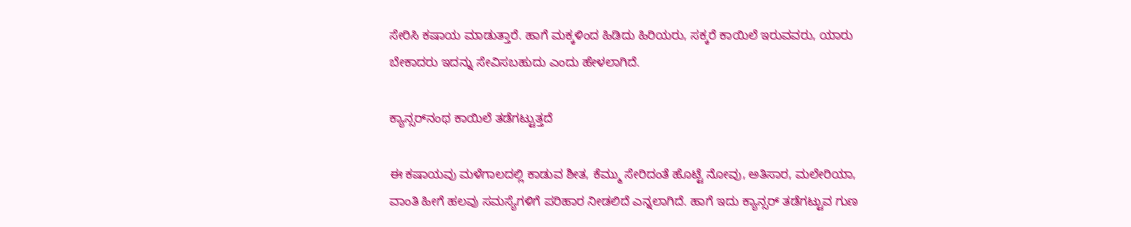ಸೇರಿಸಿ ಕಷಾಯ ಮಾಡುತ್ತಾರೆ. ಹಾಗೆ ಮಕ್ಕಳಿಂದ ಹಿಡಿದು ಹಿರಿಯರು, ಸಕ್ಕರೆ ಕಾಯಿಲೆ ಇರುವವರು, ಯಾರು ಬೇಕಾದರು ಇದನ್ನು ಸೇವಿಸಬಹುದು ಎಂದು ಹೇಳಲಾಗಿದೆ.

ಕ್ಯಾನ್ಸರ್‌ನಂಥ ಕಾಯಿಲೆ ತಡೆಗಟ್ಟುತ್ತದೆ

ಈ ಕಷಾಯವು ಮಳೆಗಾಲದಲ್ಲಿ ಕಾಡುವ ಶೀತ, ಕೆಮ್ಮು ಸೇರಿದಂತೆ ಹೊಟ್ಟೆ ನೋವು, ಅತಿಸಾರ, ಮಲೇರಿಯಾ, ವಾಂತಿ ಹೀಗೆ ಹಲವು ಸಮಸ್ಯೆಗಳಿಗೆ ಪರಿಹಾರ ನೀಡಲಿದೆ ಎನ್ನಲಾಗಿದೆ. ಹಾಗೆ ಇದು ಕ್ಯಾನ್ಸರ್‌ ತಡೆಗಟ್ಟುವ ಗುಣ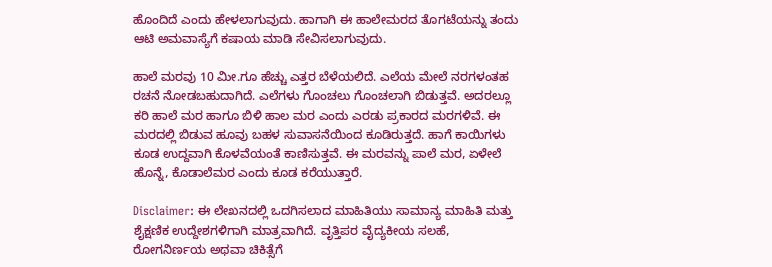ಹೊಂದಿದೆ ಎಂದು ಹೇಳಲಾಗುವುದು. ಹಾಗಾಗಿ ಈ ಹಾಲೇಮರದ ತೊಗಟೆಯನ್ನು ತಂದು ಆಟಿ ಅಮವಾಸ್ಯೆಗೆ ಕಷಾಯ ಮಾಡಿ ಸೇವಿಸಲಾಗುವುದು.

ಹಾಲೆ ಮರವು 10 ಮೀ.ಗೂ ಹೆಚ್ಚು ಎತ್ತರ ಬೆಳೆಯಲಿದೆ. ಎಲೆಯ ಮೇಲೆ ನರಗಳಂತಹ ರಚನೆ ನೋಡಬಹುದಾಗಿದೆ. ಎಲೆಗಳು ಗೊಂಚಲು ಗೊಂಚಲಾಗಿ ಬಿಡುತ್ತವೆ. ಅದರಲ್ಲೂ ಕರಿ ಹಾಲೆ ಮರ ಹಾಗೂ ಬಿಳಿ ಹಾಲ ಮರ ಎಂದು ಎರಡು ಪ್ರಕಾರದ ಮರಗಳಿವೆ. ಈ ಮರದಲ್ಲಿ ಬಿಡುವ ಹೂವು ಬಹಳ ಸುವಾಸನೆಯಿಂದ ಕೂಡಿರುತ್ತದೆ. ಹಾಗೆ ಕಾಯಿಗಳು ಕೂಡ ಉದ್ದವಾಗಿ ಕೊಳವೆಯಂತೆ ಕಾಣಿಸುತ್ತವೆ. ಈ ಮರವನ್ನು ಪಾಲೆ ಮರ, ಏಳೇಲೆ ಹೊನ್ನೆ, ಕೊಡಾಲೆಮರ ಎಂದು ಕೂಡ ಕರೆಯುತ್ತಾರೆ.

Disclaimer: ಈ ಲೇಖನದಲ್ಲಿ ಒದಗಿಸಲಾದ ಮಾಹಿತಿಯು ಸಾಮಾನ್ಯ ಮಾಹಿತಿ ಮತ್ತು ಶೈಕ್ಷಣಿಕ ಉದ್ದೇಶಗಳಿಗಾಗಿ ಮಾತ್ರವಾಗಿದೆ. ವೃತ್ತಿಪರ ವೈದ್ಯಕೀಯ ಸಲಹೆ, ರೋಗನಿರ್ಣಯ ಅಥವಾ ಚಿಕಿತ್ಸೆಗೆ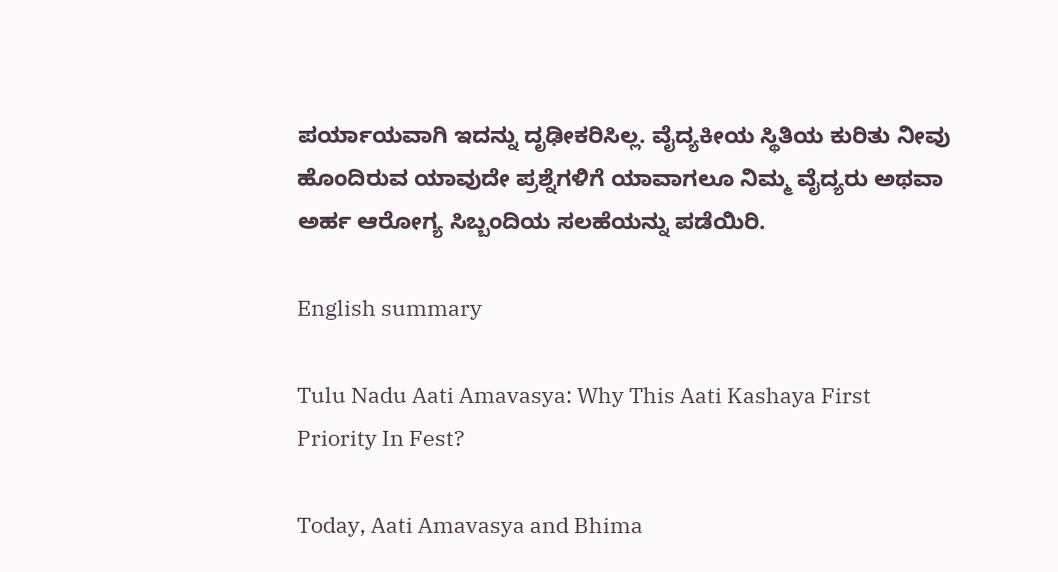ಪರ್ಯಾಯವಾಗಿ ಇದನ್ನು ದೃಢೀಕರಿಸಿಲ್ಲ. ವೈದ್ಯಕೀಯ ಸ್ಥಿತಿಯ ಕುರಿತು ನೀವು ಹೊಂದಿರುವ ಯಾವುದೇ ಪ್ರಶ್ನೆಗಳಿಗೆ ಯಾವಾಗಲೂ ನಿಮ್ಮ ವೈದ್ಯರು ಅಥವಾ ಅರ್ಹ ಆರೋಗ್ಯ ಸಿಬ್ಬಂದಿಯ ಸಲಹೆಯನ್ನು ಪಡೆಯಿರಿ.

English summary

Tulu Nadu Aati Amavasya: Why This Aati Kashaya First Priority In Fest?

Today, Aati Amavasya and Bhima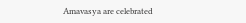Amavasya are celebrated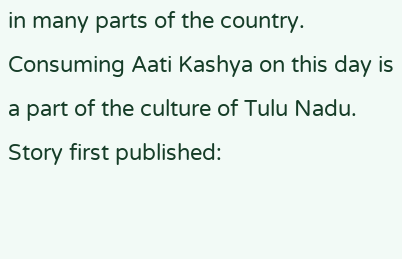in many parts of the country. Consuming Aati Kashya on this day is a part of the culture of Tulu Nadu.
Story first published: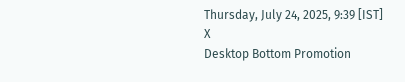Thursday, July 24, 2025, 9:39 [IST]
X
Desktop Bottom Promotion